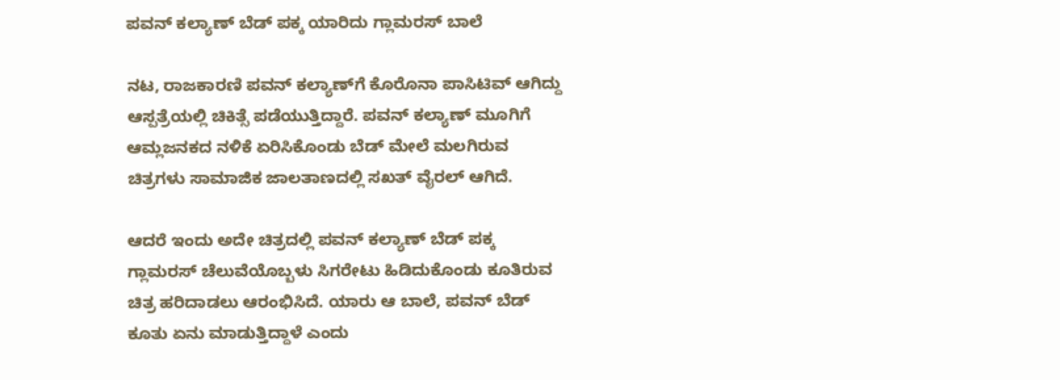ಪವನ್‌ ಕಲ್ಯಾಣ್ ಬೆಡ್‌ ಪಕ್ಕ ಯಾರಿದು ಗ್ಲಾಮರಸ್ ಬಾಲೆ

ನಟ, ರಾಜಕಾರಣಿ ಪವನ್ ಕಲ್ಯಾಣ್‌ಗೆ ಕೊರೊನಾ ಪಾಸಿಟಿವ್ ಆಗಿದ್ದು ಆಸ್ಪತ್ರೆಯಲ್ಲಿ ಚಿಕಿತ್ಸೆ ಪಡೆಯುತ್ತಿದ್ದಾರೆ. ಪವನ್ ಕಲ್ಯಾಣ್‌ ಮೂಗಿಗೆ ಆಮ್ಲಜನಕದ ನಳಿಕೆ ಏರಿಸಿಕೊಂಡು ಬೆಡ್‌ ಮೇಲೆ ಮಲಗಿರುವ ಚಿತ್ರಗಳು ಸಾಮಾಜಿಕ ಜಾಲತಾಣದಲ್ಲಿ ಸಖತ್ ವೈರಲ್ ಆಗಿದೆ.

ಆದರೆ ಇಂದು ಅದೇ ಚಿತ್ರದಲ್ಲಿ ಪವನ್ ಕಲ್ಯಾಣ್ ಬೆಡ್‌ ಪಕ್ಕ ಗ್ಲಾಮರಸ್ ಚೆಲುವೆಯೊಬ್ಬಳು ಸಿಗರೇಟು ಹಿಡಿದುಕೊಂಡು ಕೂತಿರುವ ಚಿತ್ರ ಹರಿದಾಡಲು ಆರಂಭಿಸಿದೆ. ಯಾರು ಆ ಬಾಲೆ, ಪವನ್ ಬೆಡ್‌ ಕೂತು ಏನು ಮಾಡುತ್ತಿದ್ದಾಳೆ ಎಂದು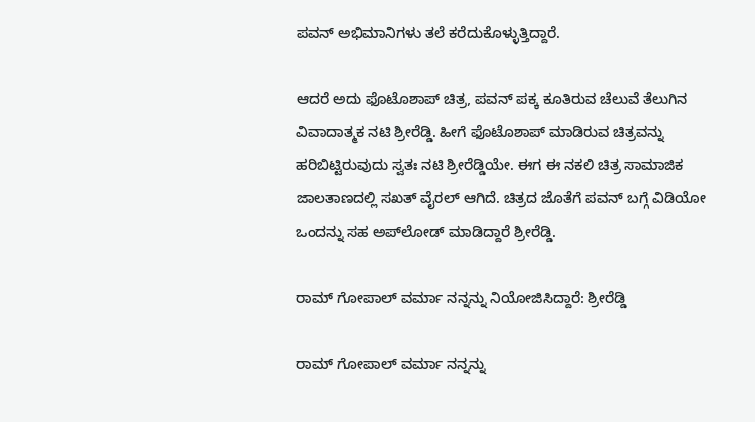ಪವನ್ ಅಭಿಮಾನಿಗಳು ತಲೆ ಕರೆದುಕೊಳ್ಳುತ್ತಿದ್ದಾರೆ.

ಆದರೆ ಅದು ಫೊಟೊಶಾಪ್ ಚಿತ್ರ, ಪವನ್ ಪಕ್ಕ ಕೂತಿರುವ ಚೆಲುವೆ ತೆಲುಗಿನ ವಿವಾದಾತ್ಮಕ ನಟಿ ಶ್ರೀರೆಡ್ಡಿ. ಹೀಗೆ ಫೊಟೊಶಾಪ್ ಮಾಡಿರುವ ಚಿತ್ರವನ್ನು ಹರಿಬಿಟ್ಟಿರುವುದು ಸ್ವತಃ ನಟಿ ಶ್ರೀರೆಡ್ಡಿಯೇ. ಈಗ ಈ ನಕಲಿ ಚಿತ್ರ ಸಾಮಾಜಿಕ ಜಾಲತಾಣದಲ್ಲಿ ಸಖತ್ ವೈರಲ್ ಆಗಿದೆ. ಚಿತ್ರದ ಜೊತೆಗೆ ಪವನ್ ಬಗ್ಗೆ ವಿಡಿಯೋ ಒಂದನ್ನು ಸಹ ಅಪ್‌ಲೋಡ್ ಮಾಡಿದ್ದಾರೆ ಶ್ರೀರೆಡ್ಡಿ.

ರಾಮ್ ಗೋಪಾಲ್ ವರ್ಮಾ ನನ್ನನ್ನು ನಿಯೋಜಿಸಿದ್ದಾರೆ: ಶ್ರೀರೆಡ್ಡಿ

ರಾಮ್ ಗೋಪಾಲ್ ವರ್ಮಾ ನನ್ನನ್ನು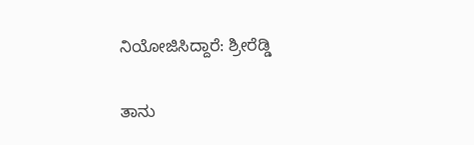ನಿಯೋಜಿಸಿದ್ದಾರೆ: ಶ್ರೀರೆಡ್ಡಿ

ತಾನು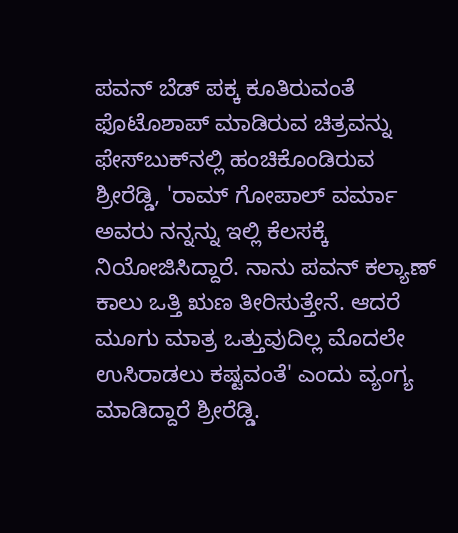ಪವನ್ ಬೆಡ್ ಪಕ್ಕ ಕೂತಿರುವಂತೆ ಫೊಟೊಶಾಪ್ ಮಾಡಿರುವ ಚಿತ್ರವನ್ನು ಫೇಸ್‌ಬುಕ್‌ನಲ್ಲಿ ಹಂಚಿಕೊಂಡಿರುವ ಶ್ರೀರೆಡ್ಡಿ, 'ರಾಮ್ ಗೋಪಾಲ್ ವರ್ಮಾ ಅವರು ನನ್ನನ್ನು ಇಲ್ಲಿ ಕೆಲಸಕ್ಕೆ ನಿಯೋಜಿಸಿದ್ದಾರೆ. ನಾನು ಪವನ್ ಕಲ್ಯಾಣ್ ಕಾಲು ಒತ್ತಿ ಋಣ ತೀರಿಸುತ್ತೇನೆ. ಆದರೆ ಮೂಗು ಮಾತ್ರ ಒತ್ತುವುದಿಲ್ಲ ಮೊದಲೇ ಉಸಿರಾಡಲು ಕಷ್ಟವಂತೆ' ಎಂದು ವ್ಯಂಗ್ಯ ಮಾಡಿದ್ದಾರೆ ಶ್ರೀರೆಡ್ಡಿ.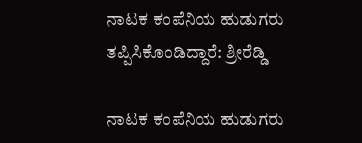ನಾಟಕ ಕಂಪೆನಿಯ ಹುಡುಗರು ತಪ್ಪಿಸಿಕೊಂಡಿದ್ದಾರೆ: ಶ್ರೀರೆಡ್ಡಿ

ನಾಟಕ ಕಂಪೆನಿಯ ಹುಡುಗರು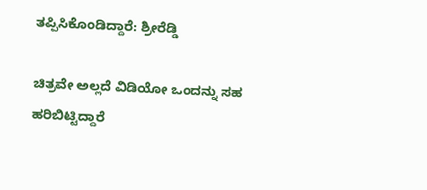ತಪ್ಪಿಸಿಕೊಂಡಿದ್ದಾರೆ: ಶ್ರೀರೆಡ್ಡಿ

ಚಿತ್ರವೇ ಅಲ್ಲದೆ ವಿಡಿಯೋ ಒಂದನ್ನು ಸಹ ಹರಿಬಿಟ್ಟಿದ್ದಾರೆ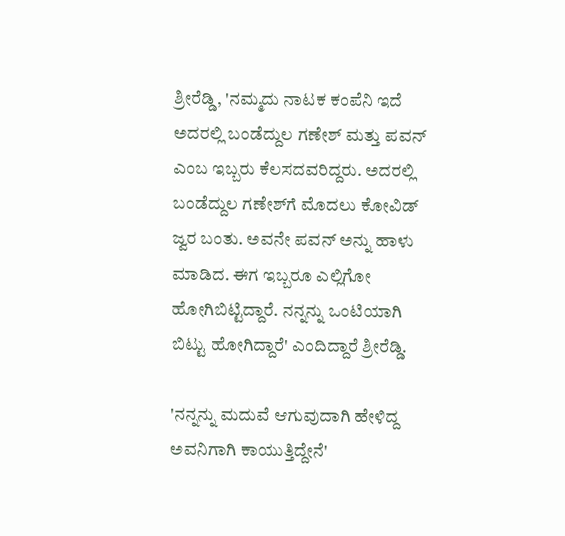ಶ್ರೀರೆಡ್ಡಿ, 'ನಮ್ಮದು ನಾಟಕ ಕಂಪೆನಿ ಇದೆ ಅದರಲ್ಲಿ ಬಂಡೆದ್ದುಲ ಗಣೇಶ್ ಮತ್ತು ಪವನ್‌ ಎಂಬ ಇಬ್ಬರು ಕೆಲಸದವರಿದ್ದರು. ಅದರಲ್ಲಿ ಬಂಡೆದ್ದುಲ ಗಣೇಶ್‌ಗೆ ಮೊದಲು ಕೋವಿಡ್ ಜ್ವರ ಬಂತು. ಅವನೇ ಪವನ್‌ ಅನ್ನು ಹಾಳು ಮಾಡಿದ. ಈಗ ಇಬ್ಬರೂ ಎಲ್ಲಿಗೋ ಹೋಗಿಬಿಟ್ಟಿದ್ದಾರೆ. ನನ್ನನ್ನು ಒಂಟಿಯಾಗಿ ಬಿಟ್ಟು ಹೋಗಿದ್ದಾರೆ' ಎಂದಿದ್ದಾರೆ ಶ್ರೀರೆಡ್ಡಿ.

'ನನ್ನನ್ನು ಮದುವೆ ಆಗುವುದಾಗಿ ಹೇಳಿದ್ದ ಅವನಿಗಾಗಿ ಕಾಯುತ್ತಿದ್ದೇನೆ'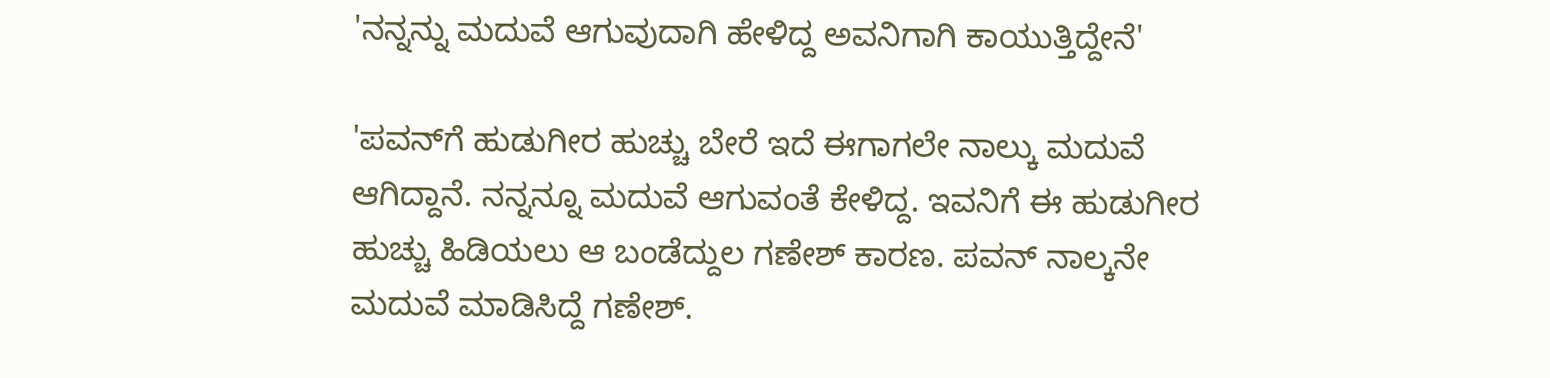'ನನ್ನನ್ನು ಮದುವೆ ಆಗುವುದಾಗಿ ಹೇಳಿದ್ದ ಅವನಿಗಾಗಿ ಕಾಯುತ್ತಿದ್ದೇನೆ'

'ಪವನ್‌ಗೆ ಹುಡುಗೀರ ಹುಚ್ಚು ಬೇರೆ ಇದೆ ಈಗಾಗಲೇ ನಾಲ್ಕು ಮದುವೆ ಆಗಿದ್ದಾನೆ. ನನ್ನನ್ನೂ ಮದುವೆ ಆಗುವಂತೆ ಕೇಳಿದ್ದ. ಇವನಿಗೆ ಈ ಹುಡುಗೀರ ಹುಚ್ಚು ಹಿಡಿಯಲು ಆ ಬಂಡೆದ್ದುಲ ಗಣೇಶ್ ಕಾರಣ. ಪವನ್‌ ನಾಲ್ಕನೇ ಮದುವೆ ಮಾಡಿಸಿದ್ದೆ ಗಣೇಶ್.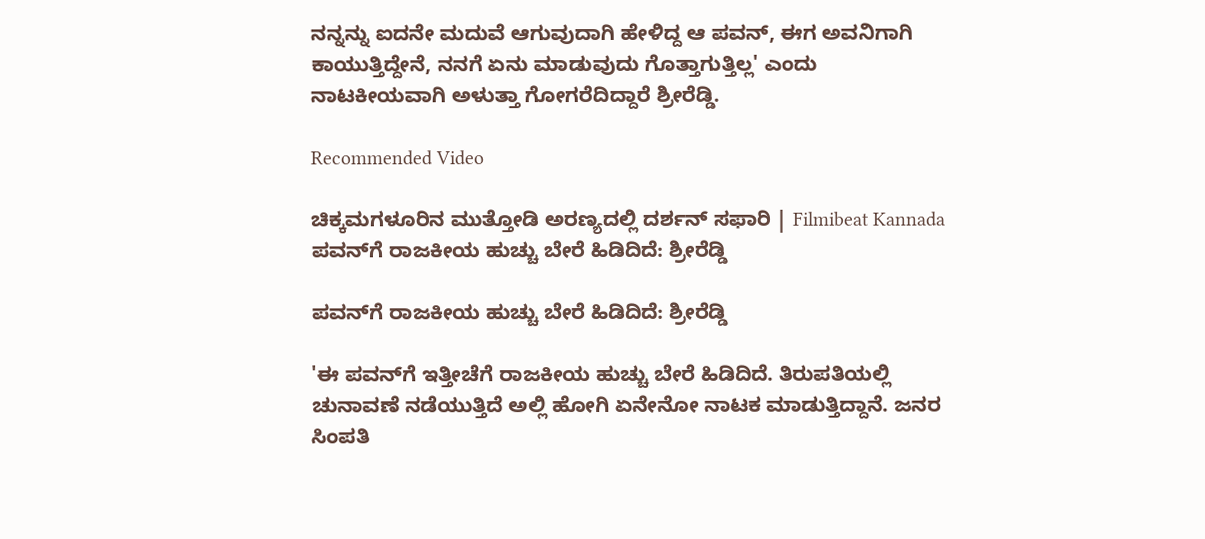ನನ್ನನ್ನು ಐದನೇ ಮದುವೆ ಆಗುವುದಾಗಿ ಹೇಳಿದ್ದ ಆ ಪವನ್, ಈಗ ಅವನಿಗಾಗಿ ಕಾಯುತ್ತಿದ್ದೇನೆ, ನನಗೆ ಏನು ಮಾಡುವುದು ಗೊತ್ತಾಗುತ್ತಿಲ್ಲ' ಎಂದು ನಾಟಕೀಯವಾಗಿ ಅಳುತ್ತಾ ಗೋಗರೆದಿದ್ದಾರೆ ಶ್ರೀರೆಡ್ಡಿ.

Recommended Video

ಚಿಕ್ಕಮಗಳೂರಿನ ಮುತ್ತೋಡಿ ಅರಣ್ಯದಲ್ಲಿ ದರ್ಶನ್ ಸಫಾರಿ | Filmibeat Kannada
ಪವನ್‌ಗೆ ರಾಜಕೀಯ ಹುಚ್ಚು ಬೇರೆ ಹಿಡಿದಿದೆ: ಶ್ರೀರೆಡ್ಡಿ

ಪವನ್‌ಗೆ ರಾಜಕೀಯ ಹುಚ್ಚು ಬೇರೆ ಹಿಡಿದಿದೆ: ಶ್ರೀರೆಡ್ಡಿ

'ಈ ಪವನ್‌ಗೆ ಇತ್ತೀಚೆಗೆ ರಾಜಕೀಯ ಹುಚ್ಚು ಬೇರೆ ಹಿಡಿದಿದೆ. ತಿರುಪತಿಯಲ್ಲಿ ಚುನಾವಣೆ ನಡೆಯುತ್ತಿದೆ ಅಲ್ಲಿ ಹೋಗಿ ಏನೇನೋ ನಾಟಕ ಮಾಡುತ್ತಿದ್ದಾನೆ. ಜನರ ಸಿಂಪತಿ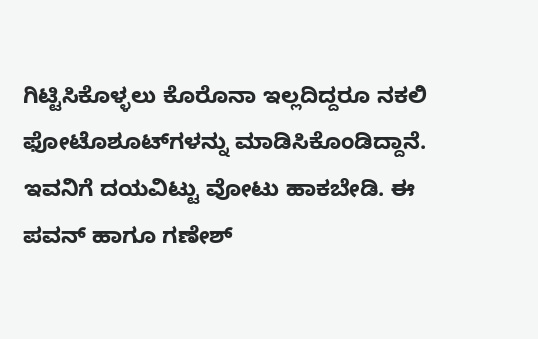ಗಿಟ್ಟಿಸಿಕೊಳ್ಳಲು ಕೊರೊನಾ ಇಲ್ಲದಿದ್ದರೂ ನಕಲಿ ಫೋಟೊಶೂಟ್‌ಗಳನ್ನು ಮಾಡಿಸಿಕೊಂಡಿದ್ದಾನೆ. ಇವನಿಗೆ ದಯವಿಟ್ಟು ವೋಟು ಹಾಕಬೇಡಿ. ಈ ಪವನ್ ಹಾಗೂ ಗಣೇಶ್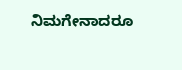ನಿಮಗೇನಾದರೂ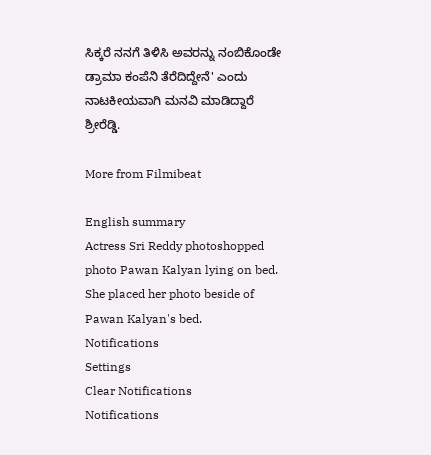ಸಿಕ್ಕರೆ ನನಗೆ ತಿಳಿಸಿ ಅವರನ್ನು ನಂಬಿಕೊಂಡೇ ಡ್ರಾಮಾ ಕಂಪೆನಿ ತೆರೆದಿದ್ದೇನೆ' ಎಂದು ನಾಟಕೀಯವಾಗಿ ಮನವಿ ಮಾಡಿದ್ದಾರೆ ಶ್ರೀರೆಡ್ಡಿ.

More from Filmibeat

English summary
Actress Sri Reddy photoshopped photo Pawan Kalyan lying on bed. She placed her photo beside of Pawan Kalyan's bed.
Notifications
Settings
Clear Notifications
Notifications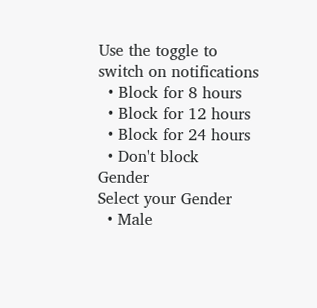Use the toggle to switch on notifications
  • Block for 8 hours
  • Block for 12 hours
  • Block for 24 hours
  • Don't block
Gender
Select your Gender
  • Male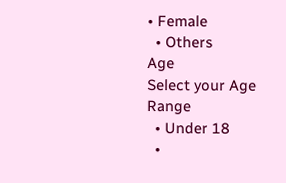• Female
  • Others
Age
Select your Age Range
  • Under 18
  •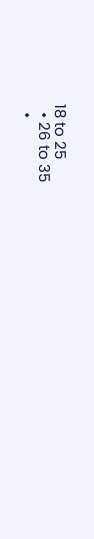18 to 25
  • 26 to 35
  •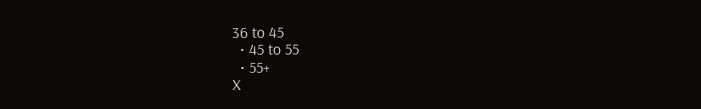36 to 45
  • 45 to 55
  • 55+
X